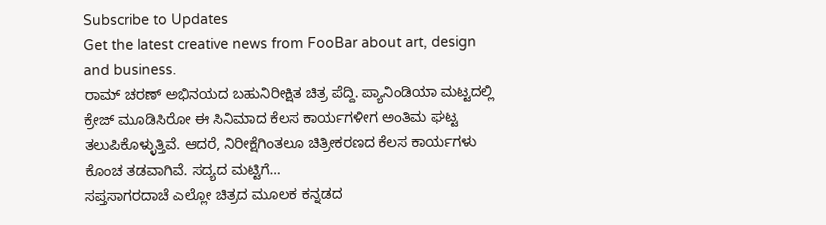Subscribe to Updates
Get the latest creative news from FooBar about art, design and business.
ರಾಮ್ ಚರಣ್ ಅಭಿನಯದ ಬಹುನಿರೀಕ್ಷಿತ ಚಿತ್ರ ಪೆದ್ದಿ. ಪ್ಯಾನಿಂಡಿಯಾ ಮಟ್ಟದಲ್ಲಿ ಕ್ರೇಜ್ ಮೂಡಿಸಿರೋ ಈ ಸಿನಿಮಾದ ಕೆಲಸ ಕಾರ್ಯಗಳೀಗ ಅಂತಿಮ ಘಟ್ಟ ತಲುಪಿಕೊಳ್ಳುತ್ತಿವೆ. ಆದರೆ, ನಿರೀಕ್ಷೆಗಿಂತಲೂ ಚಿತ್ರೀಕರಣದ ಕೆಲಸ ಕಾರ್ಯಗಳು ಕೊಂಚ ತಡವಾಗಿವೆ. ಸದ್ಯದ ಮಟ್ಟಿಗೆ…
ಸಪ್ತಸಾಗರದಾಚೆ ಎಲ್ಲೋ ಚಿತ್ರದ ಮೂಲಕ ಕನ್ನಡದ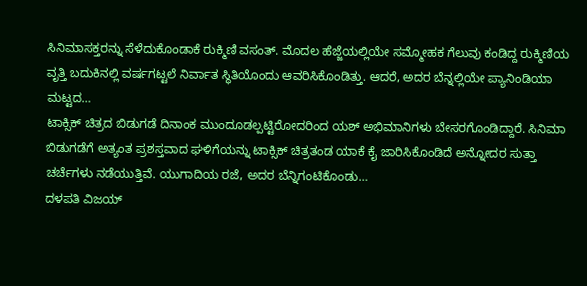ಸಿನಿಮಾಸಕ್ತರನ್ನು ಸೆಳೆದುಕೊಂಡಾಕೆ ರುಕ್ಮಿಣಿ ವಸಂತ್. ಮೊದಲ ಹೆಜ್ಜೆಯಲ್ಲಿಯೇ ಸಮ್ಮೋಹಕ ಗೆಲುವು ಕಂಡಿದ್ದ ರುಕ್ಮಿಣಿಯ ವೃತ್ತಿ ಬದುಕಿನಲ್ಲಿ ವರ್ಷಗಟ್ಟಲೆ ನಿರ್ವಾತ ಸ್ಥಿತಿಯೊಂದು ಆವರಿಸಿಕೊಂಡಿತ್ತು. ಆದರೆ, ಅದರ ಬೆನ್ನಲ್ಲಿಯೇ ಪ್ಯಾನಿಂಡಿಯಾ ಮಟ್ಟದ…
ಟಾಕ್ಸಿಕ್ ಚಿತ್ರದ ಬಿಡುಗಡೆ ದಿನಾಂಕ ಮುಂದೂಡಲ್ಪಟ್ಟಿರೋದರಿಂದ ಯಶ್ ಅಭಿಮಾನಿಗಳು ಬೇಸರಗೊಂಡಿದ್ದಾರೆ. ಸಿನಿಮಾ ಬಿಡುಗಡೆಗೆ ಅತ್ಯಂತ ಪ್ರಶಸ್ತವಾದ ಘಳಿಗೆಯನ್ನು ಟಾಕ್ಸಿಕ್ ಚಿತ್ರತಂಡ ಯಾಕೆ ಕೈ ಜಾರಿಸಿಕೊಂಡಿದೆ ಅನ್ನೋದರ ಸುತ್ತಾ ಚರ್ಚೆಗಳು ನಡೆಯುತ್ತಿವೆ. ಯುಗಾದಿಯ ರಜೆ, ಅದರ ಬೆನ್ನಿಗಂಟಿಕೊಂಡು…
ದಳಪತಿ ವಿಜಯ್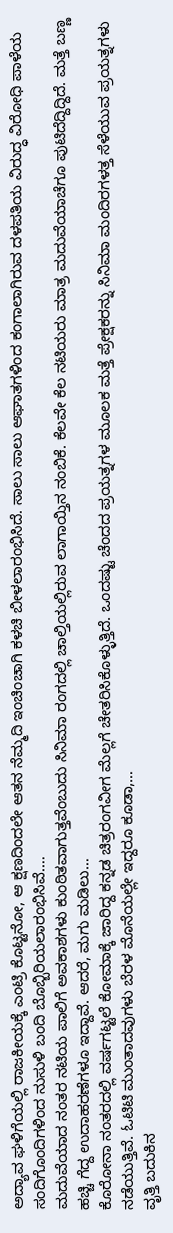ಅದ್ಯಾವ ಘಳಿಗೆಯಲ್ಲಿ ರಾಜಕೀಯಕ್ಕೆ ಎಂಟ್ರಿ ಕೊಟ್ಟನೋ, ಆ ಕ್ಷಣದಿಂದಲೇ ಆತನ ನೆಮ್ಮದಿ ಇಂಚಿಂಚಾಗಿ ಕಳಚಿ ಬೀಳಲಾರಂಭಿಸಿದೆ. ಸಾಲು ಸಾಲು ಆಘಾತಗಳಿಂದ ಕಂಗಾಲಾಗಿರುವ ದಳಪತಿಯ ವಿರುದ್ಧ ವಿರೋಧಿ ಪಾಳೆಯ ಸಂದಿಗೊಂದಿಗಳಿಂದ ನುಸುಳಿ ಬಂದಿ ಬೊಬ್ಬಿರಿಯಲಾರಂಭಿಸಿವೆ.…
ಮದುವೆಯಾದ ನಂತರ ನಟಿಯ ಪಾಲಿಗೆ ಅವಕಾಶಗಳು ಕುಂಠಿತವಾಗುತ್ತವೆಂಬುದು ಸಿನಿಮಾ ರಂಗದಲ್ಲಿ ಚಾಲ್ತಿಯಲ್ಲಿರುವ ಲಾಗಾಯ್ತಿನ ನಂಬಿಕೆ. ಕೆಲವೇ ಕೆಲ ನಟಿಯರು ಮಾತ್ರ ಮದುವೆಯಾಚೆಗೂ ಪುಟಿದೆದ್ದಿದ್ದಿದೆ. ಮತ್ತೆ ಬಣ್ಣ ಹಚ್ಚಿ ಗೆದ್ದ ಉದಾಹರಣೆಗಳೂ ಇದ್ದಾವೆ. ಆದರೆ, ಮಗು ಮಡಿಲು…
ಕೊರೋನಾ ನಂತರದಲ್ಲಿ ವರ್ಷಗಟ್ಟಲೆ ಕೋಮಾಕ್ಕೆ ಜಾರಿದ್ದ ಕನ್ನಡ ಚಿತ್ರರಂಗವೀಗ ಮೆಲ್ಲಗೆ ಚೇತರಿಸಿಕೊಳ್ಳುತ್ತಿದೆ. ಒಂದಷ್ಟು ಚೆಂದದ ಪ್ರಯತ್ನಗಳ ಮೂಲಕ ಮತ್ತೆ ಪ್ರೇಕ್ಷಕರನ್ನು ಸಿನಿಮಾ ಮಂದಿರಗಳತ್ತ ಸೆಳೆಯುವ ಪ್ರಯತ್ನಗಳು ನಡೆಯುತ್ತಿವೆ. ಓಟಿಟಿ ಮುಂತಾದವುಗಳು ಬೆರಳ ಮೊನೆಯಲ್ಲೇ ಇದ್ದರೂ ಕೂಡಾ,…
ವೃತ್ತಿ ಬದುಕಿನ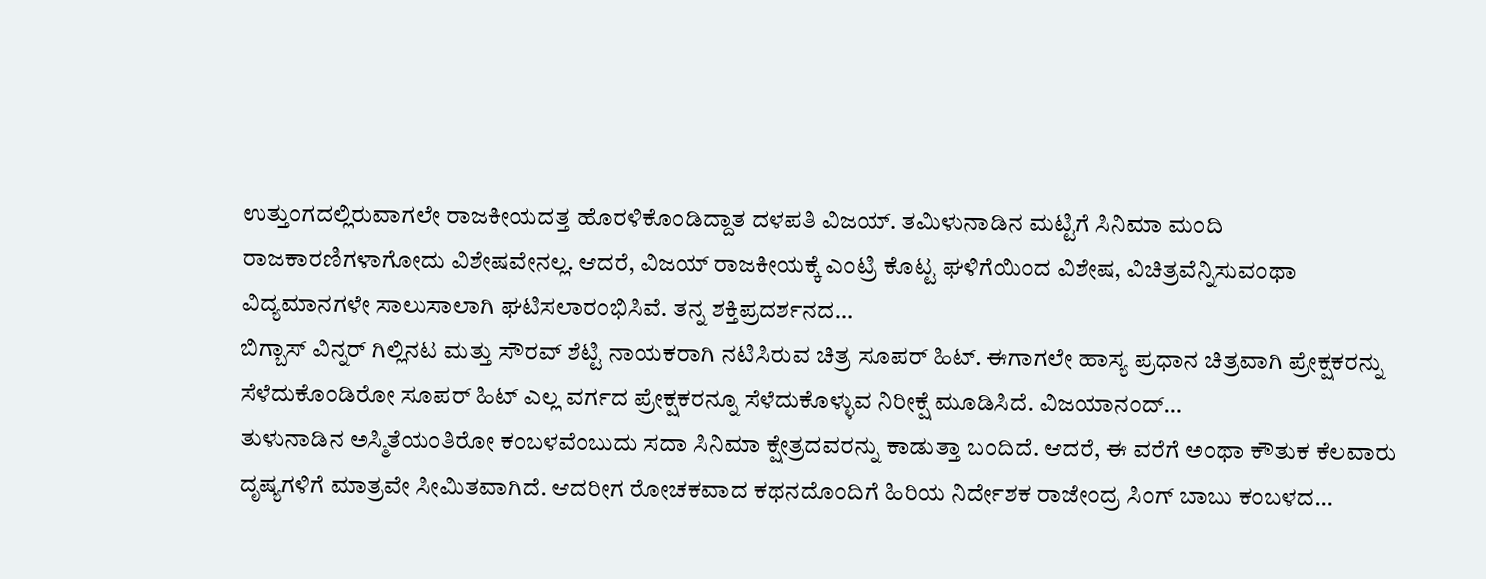ಉತ್ತುಂಗದಲ್ಲಿರುವಾಗಲೇ ರಾಜಕೀಯದತ್ತ ಹೊರಳಿಕೊಂಡಿದ್ದಾತ ದಳಪತಿ ವಿಜಯ್. ತಮಿಳುನಾಡಿನ ಮಟ್ಟಿಗೆ ಸಿನಿಮಾ ಮಂದಿ ರಾಜಕಾರಣಿಗಳಾಗೋದು ವಿಶೇಷವೇನಲ್ಲ. ಆದರೆ, ವಿಜಯ್ ರಾಜಕೀಯಕ್ಕೆ ಎಂಟ್ರಿ ಕೊಟ್ಟ ಘಳಿಗೆಯಿಂದ ವಿಶೇಷ, ವಿಚಿತ್ರವೆನ್ನಿಸುವಂಥಾ ವಿದ್ಯಮಾನಗಳೇ ಸಾಲುಸಾಲಾಗಿ ಘಟಿಸಲಾರಂಭಿಸಿವೆ. ತನ್ನ ಶಕ್ತಿಪ್ರದರ್ಶನದ…
ಬಿಗ್ಬಾಸ್ ವಿನ್ನರ್ ಗಿಲ್ಲಿನಟ ಮತ್ತು ಸೌರವ್ ಶೆಟ್ಟಿ ನಾಯಕರಾಗಿ ನಟಿಸಿರುವ ಚಿತ್ರ ಸೂಪರ್ ಹಿಟ್. ಈಗಾಗಲೇ ಹಾಸ್ಯ ಪ್ರಧಾನ ಚಿತ್ರವಾಗಿ ಪ್ರೇಕ್ಷಕರನ್ನು ಸೆಳೆದುಕೊಂಡಿರೋ ಸೂಪರ್ ಹಿಟ್ ಎಲ್ಲ ವರ್ಗದ ಪ್ರೇಕ್ಷಕರನ್ನೂ ಸೆಳೆದುಕೊಳ್ಳುವ ನಿರೀಕ್ಷೆ ಮೂಡಿಸಿದೆ. ವಿಜಯಾನಂದ್…
ತುಳುನಾಡಿನ ಅಸ್ಮಿತೆಯಂತಿರೋ ಕಂಬಳವೆಂಬುದು ಸದಾ ಸಿನಿಮಾ ಕ್ಷೇತ್ರದವರನ್ನು ಕಾಡುತ್ತಾ ಬಂದಿದೆ. ಆದರೆ, ಈ ವರೆಗೆ ಅಂಥಾ ಕೌತುಕ ಕೆಲವಾರು ದೃಷ್ಯಗಳಿಗೆ ಮಾತ್ರವೇ ಸೀಮಿತವಾಗಿದೆ. ಆದರೀಗ ರೋಚಕವಾದ ಕಥನದೊಂದಿಗೆ ಹಿರಿಯ ನಿರ್ದೇಶಕ ರಾಜೇಂದ್ರ ಸಿಂಗ್ ಬಾಬು ಕಂಬಳದ…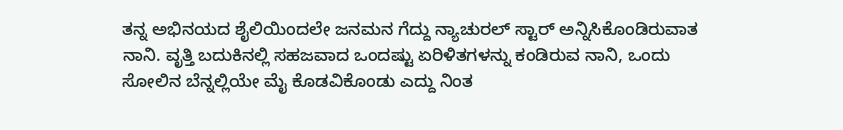ತನ್ನ ಅಭಿನಯದ ಶೈಲಿಯಿಂದಲೇ ಜನಮನ ಗೆದ್ದು ನ್ಯಾಚುರಲ್ ಸ್ಟಾರ್ ಅನ್ನಿಸಿಕೊಂಡಿರುವಾತ ನಾನಿ. ವೃತ್ತಿ ಬದುಕಿನಲ್ಲಿ ಸಹಜವಾದ ಒಂದಷ್ಟು ಏರಿಳಿತಗಳನ್ನು ಕಂಡಿರುವ ನಾನಿ, ಒಂದು ಸೋಲಿನ ಬೆನ್ನಲ್ಲಿಯೇ ಮೈ ಕೊಡವಿಕೊಂಡು ಎದ್ದು ನಿಂತ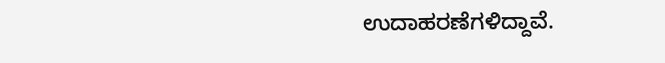ಉದಾಹರಣೆಗಳಿದ್ದಾವೆ.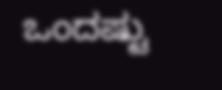ಒಂದಷ್ಟು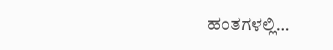ಹಂತಗಳಲ್ಲಿ…